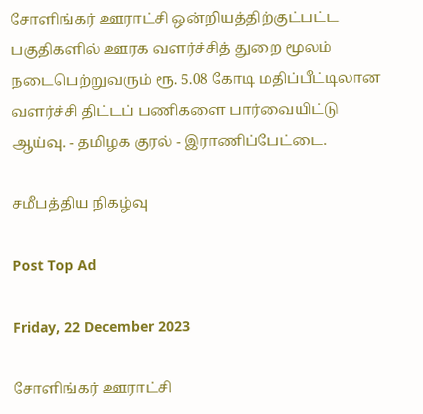சோளிங்கர் ஊராட்சி ஒன்றியத்திற்குட்பட்ட பகுதிகளில் ஊரக வளர்ச்சித் துறை மூலம் நடைபெற்றுவரும் ரூ. 5.08 கோடி மதிப்பீட்டிலான வளர்ச்சி திட்டப் பணிகளை பார்வையிட்டு ஆய்வு. - தமிழக குரல் - இராணிப்பேட்டை.

சமீபத்திய நிகழ்வு

Post Top Ad

Friday, 22 December 2023

சோளிங்கர் ஊராட்சி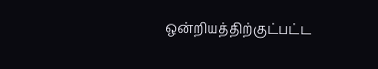ஒன்றியத்திற்குட்பட்ட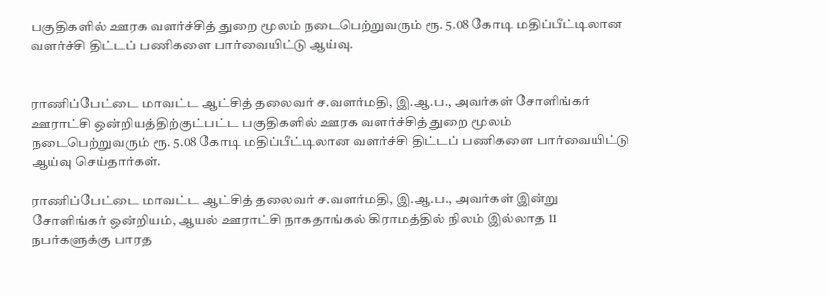பகுதிகளில் ஊரக வளர்ச்சித் துறை மூலம் நடைபெற்றுவரும் ரூ. 5.08 கோடி மதிப்பீட்டிலான வளர்ச்சி திட்டப் பணிகளை பார்வையிட்டு ஆய்வு.


ராணிப்பேட்டை மாவட்ட ஆட்சித் தலைவர் ச.வளர்மதி, இ.ஆ.ப., அவர்கள் சோளிங்கர் ஊராட்சி ஒன்றியத்திற்குட்பட்ட பகுதிகளில் ஊரக வளர்ச்சித் துறை மூலம் நடைபெற்றுவரும் ரூ. 5.08 கோடி மதிப்பீட்டிலான வளர்ச்சி திட்டப் பணிகளை பார்வையிட்டு ஆய்வு செய்தார்கள்.

ராணிப்பேட்டை மாவட்ட ஆட்சித் தலைவர் ச.வளர்மதி, இ.ஆ.ப., அவர்கள் இன்று சோளிங்கர் ஒன்றியம், ஆயல் ஊராட்சி நாகதாங்கல் கிராமத்தில் நிலம் இல்லாத 11 நபர்களுக்கு பாரத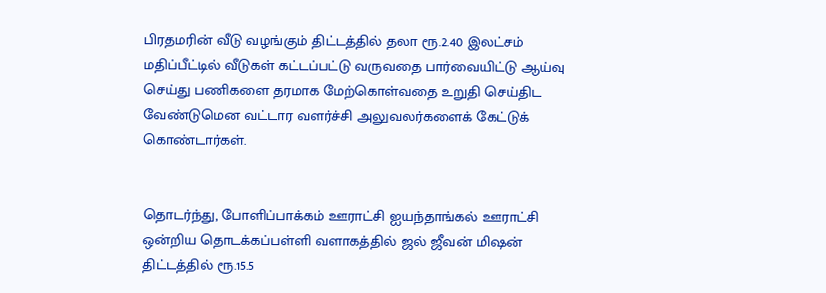பிரதமரின் வீடு வழங்கும் திட்டத்தில் தலா ரூ.2.40 இலட்சம் மதிப்பீட்டில் வீடுகள் கட்டப்பட்டு வருவதை பார்வையிட்டு ஆய்வு செய்து பணிகளை தரமாக மேற்கொள்வதை உறுதி செய்திட வேண்டுமென வட்டார வளர்ச்சி அலுவலர்களைக் கேட்டுக் கொண்டார்கள்.


தொடர்ந்து, போளிப்பாக்கம் ஊராட்சி ஐயந்தாங்கல் ஊராட்சி ஒன்றிய தொடக்கப்பள்ளி வளாகத்தில் ஜல் ஜீவன் மிஷன் திட்டத்தில் ரூ.15.5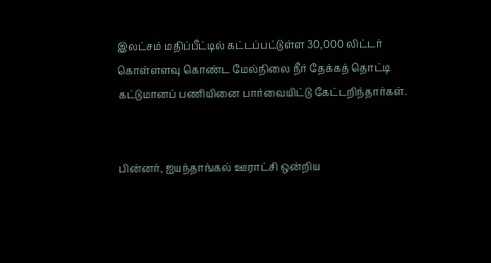இலட்சம் மதிப்பீட்டில் கட்டப்பட்டுள்ள 30,000 லிட்டர் கொள்ளளவு கொண்ட மேல்நிலை நீர் தேக்கத் தொட்டி கட்டுமானப் பணியினை பார்வையிட்டு கேட்டறிந்தார்கள்.


பின்னர், ஐயந்தாங்கல் ஊராட்சி ஒன்றிய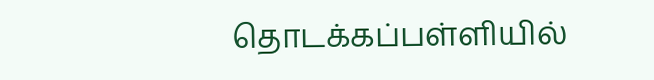தொடக்கப்பள்ளியில்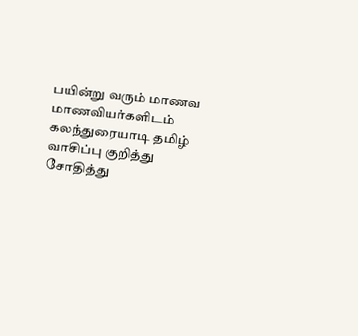பயின்று வரும் மாணவ மாணவியர்களிடம் கலந்துரையாடி தமிழ் வாசிப்பு குறித்து சோதித்து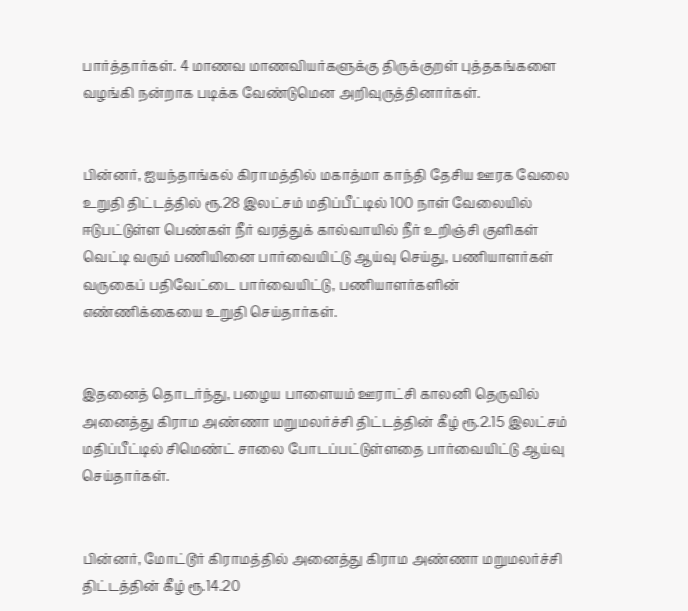பார்த்தார்கள். 4 மாணவ மாணவியர்களுக்கு திருக்குறள் புத்தகங்களை வழங்கி நன்றாக படிக்க வேண்டுமென அறிவுருத்தினார்கள்.


பின்னர், ஐயந்தாங்கல் கிராமத்தில் மகாத்மா காந்தி தேசிய ஊரக வேலை உறுதி திட்டத்தில் ரூ.28 இலட்சம் மதிப்பீட்டில் 100 நாள் வேலையில் ஈடுபட்டுள்ள பெண்கள் நீர் வரத்துக் கால்வாயில் நீர் உறிஞ்சி குளிகள் வெட்டி வரும் பணியினை பார்வையிட்டு ஆய்வு செய்து, பணியாளர்கள் வருகைப் பதிவேட்டை பார்வையிட்டு, பணியாளர்களின் எண்ணிக்கையை உறுதி செய்தார்கள்.


இதனைத் தொடர்ந்து, பழைய பாளையம் ஊராட்சி காலனி தெருவில் அனைத்து கிராம அண்ணா மறுமலர்ச்சி திட்டத்தின் கீழ் ரூ.2.15 இலட்சம் மதிப்பீட்டில் சிமெண்ட் சாலை போடப்பட்டுள்ளதை பார்வையிட்டு ஆய்வு செய்தார்கள்.


பின்னர், மோட்டூர் கிராமத்தில் அனைத்து கிராம அண்ணா மறுமலர்ச்சி திட்டத்தின் கீழ் ரூ.14.20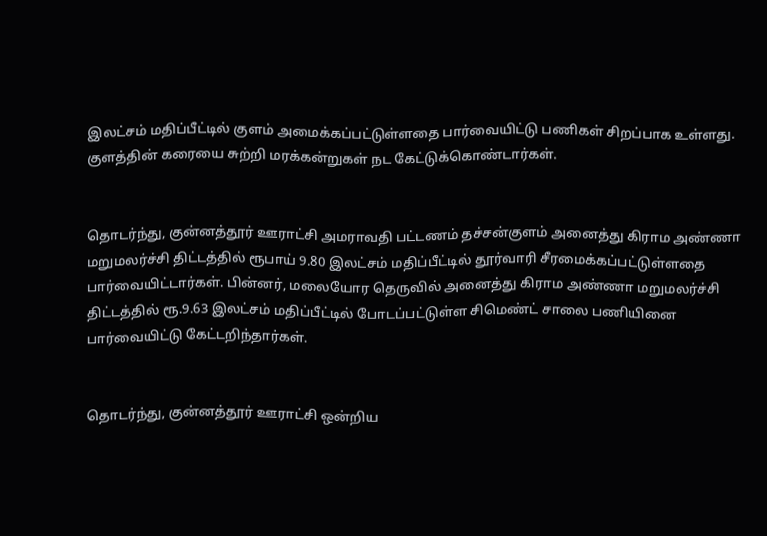இலட்சம் மதிப்பீட்டில் குளம் அமைக்கப்பட்டுள்ளதை பார்வையிட்டு பணிகள் சிறப்பாக உள்ளது. குளத்தின் கரையை சுற்றி மரக்கன்றுகள் நட கேட்டுக்கொண்டார்கள்.


தொடர்ந்து, குன்னத்தூர் ஊராட்சி அமராவதி பட்டணம் தச்சன்குளம் அனைத்து கிராம அண்ணா மறுமலர்ச்சி திட்டத்தில் ரூபாய் 9.80 இலட்சம் மதிப்பீட்டில் தூர்வாரி சீரமைக்கப்பட்டுள்ளதை பார்வையிட்டார்கள். பின்னர், மலையோர தெருவில் அனைத்து கிராம அண்ணா மறுமலர்ச்சி திட்டத்தில் ரூ.9.63 இலட்சம் மதிப்பீட்டில் போடப்பட்டுள்ள சிமெண்ட் சாலை பணியினை பார்வையிட்டு கேட்டறிந்தார்கள்.


தொடர்ந்து, குன்னத்தூர் ஊராட்சி ஒன்றிய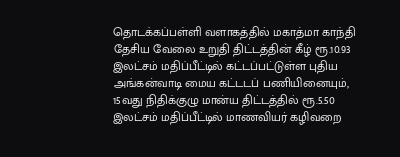தொடக்கப்பள்ளி வளாகத்தில் மகாத்மா காந்தி தேசிய வேலை உறுதி திட்டத்தின் கீழ் ரூ.10.93 இலட்சம் மதிப்பீட்டில் கட்டப்பட்டுள்ள புதிய அங்கன்வாடி மைய கட்டடப் பணியினையும், 15வது நிதிக்குழு மான்ய திட்டத்தில் ரூ.5.50 இலட்சம் மதிப்பீட்டில் மாணவியர் கழிவறை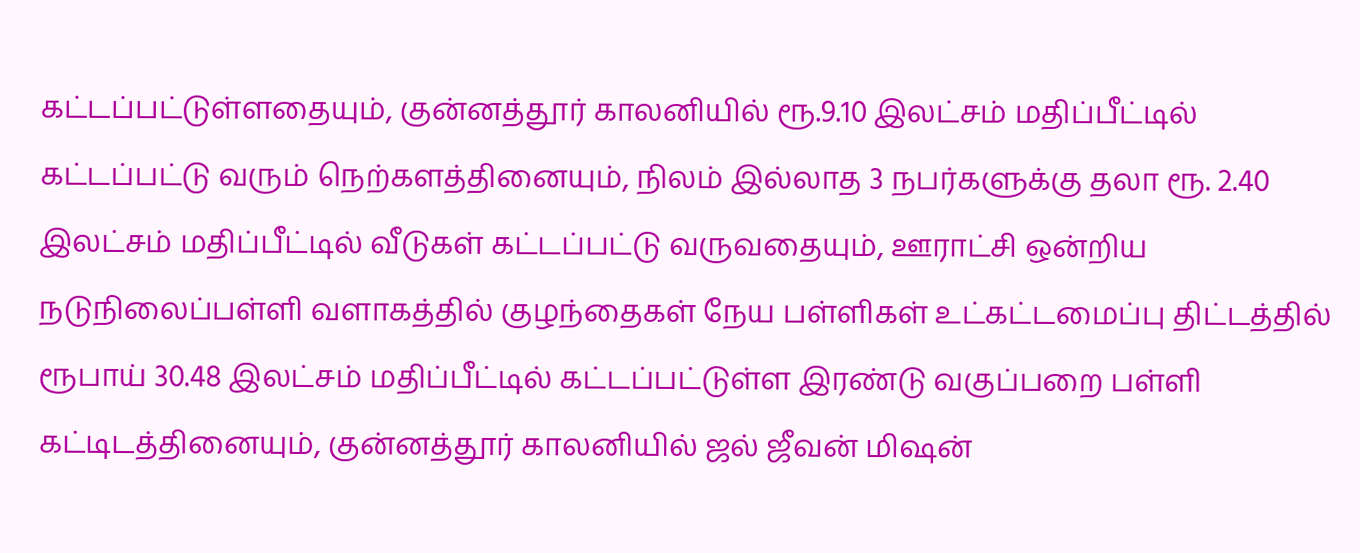கட்டப்பட்டுள்ளதையும், குன்னத்தூர் காலனியில் ரூ.9.10 இலட்சம் மதிப்பீட்டில் கட்டப்பட்டு வரும் நெற்களத்தினையும், நிலம் இல்லாத 3 நபர்களுக்கு தலா ரூ. 2.40 இலட்சம் மதிப்பீட்டில் வீடுகள் கட்டப்பட்டு வருவதையும், ஊராட்சி ஒன்றிய நடுநிலைப்பள்ளி வளாகத்தில் குழந்தைகள் நேய பள்ளிகள் உட்கட்டமைப்பு திட்டத்தில் ரூபாய் 30.48 இலட்சம் மதிப்பீட்டில் கட்டப்பட்டுள்ள இரண்டு வகுப்பறை பள்ளி கட்டிடத்தினையும், குன்னத்தூர் காலனியில் ஜல் ஜீவன் மிஷன்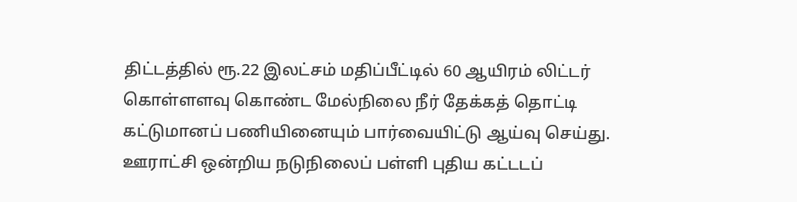திட்டத்தில் ரூ.22 இலட்சம் மதிப்பீட்டில் 60 ஆயிரம் லிட்டர் கொள்ளளவு கொண்ட மேல்நிலை நீர் தேக்கத் தொட்டி கட்டுமானப் பணியினையும் பார்வையிட்டு ஆய்வு செய்து. ஊராட்சி ஒன்றிய நடுநிலைப் பள்ளி புதிய கட்டடப்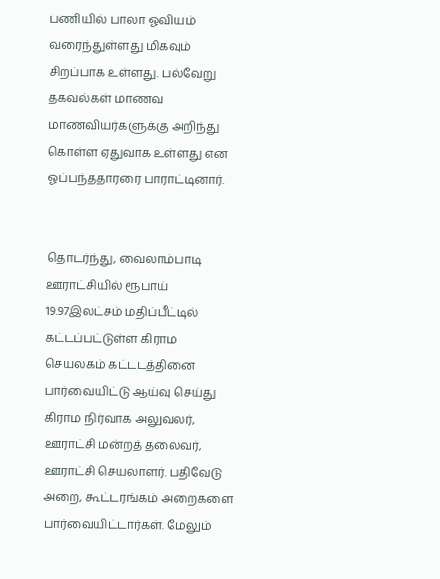பணியில் பாலா ஓவியம் வரைந்துள்ளது மிகவும் சிறப்பாக உள்ளது. பல்வேறு தகவல்கள் மாணவ மாணவியர்களுக்கு அறிந்து கொள்ள ஏதுவாக உள்ளது என ஓப்பந்ததாரரை பாராட்டினார்.


தொடர்ந்து, வைலாம்பாடி ஊராட்சியில் ரூபாய் 19.97இலட்சம் மதிப்பீட்டில் கட்டப்பட்டுள்ள கிராம செயலகம் கட்டடத்தினை பார்வையிட்டு ஆய்வு செய்து கிராம நிர்வாக அலுவலர், ஊராட்சி மன்றத் தலைவர், ஊராட்சி செயலாளர். பதிவேடு அறை, கூட்டரங்கம் அறைகளை பார்வையிட்டார்கள். மேலும்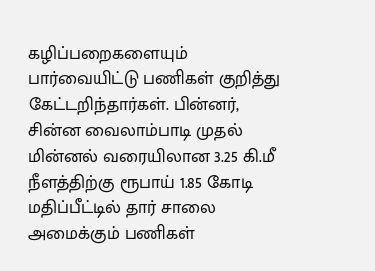கழிப்பறைகளையும் பார்வையிட்டு பணிகள் குறித்து கேட்டறிந்தார்கள். பின்னர், சின்ன வைலாம்பாடி முதல் மின்னல் வரையிலான 3.25 கி.மீ நீளத்திற்கு ரூபாய் 1.85 கோடி மதிப்பீட்டில் தார் சாலை அமைக்கும் பணிகள்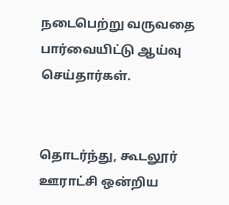நடைபெற்று வருவதை பார்வையிட்டு ஆய்வு செய்தார்கள்.


தொடர்ந்து, கூடலூர் ஊராட்சி ஒன்றிய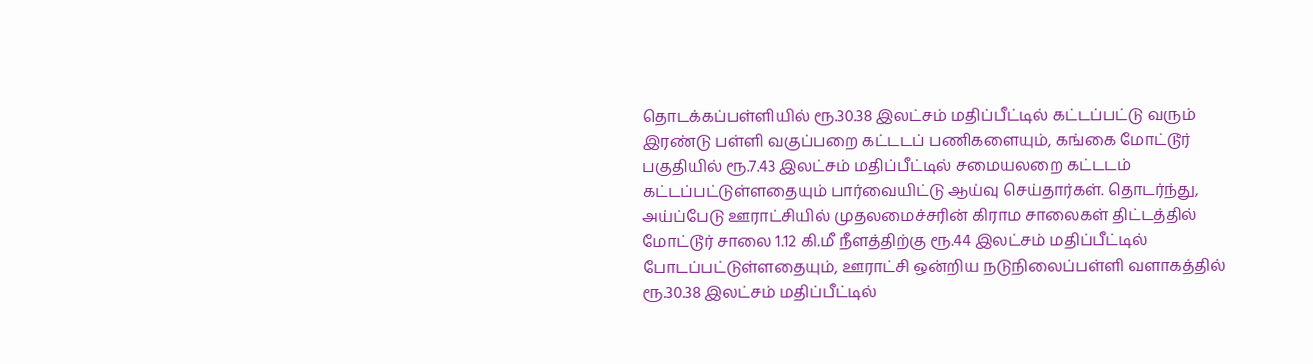தொடக்கப்பள்ளியில் ரூ.30.38 இலட்சம் மதிப்பீட்டில் கட்டப்பட்டு வரும் இரண்டு பள்ளி வகுப்பறை கட்டடப் பணிகளையும், கங்கை மோட்டூர் பகுதியில் ரூ.7.43 இலட்சம் மதிப்பீட்டில் சமையலறை கட்டடம் கட்டப்பட்டுள்ளதையும் பார்வையிட்டு ஆய்வு செய்தார்கள். தொடர்ந்து, அய்ப்பேடு ஊராட்சியில் முதலமைச்சரின் கிராம சாலைகள் திட்டத்தில் மோட்டூர் சாலை 1.12 கி.மீ நீளத்திற்கு ரூ.44 இலட்சம் மதிப்பீட்டில் போடப்பட்டுள்ளதையும், ஊராட்சி ஒன்றிய நடுநிலைப்பள்ளி வளாகத்தில் ரூ.30.38 இலட்சம் மதிப்பீட்டில்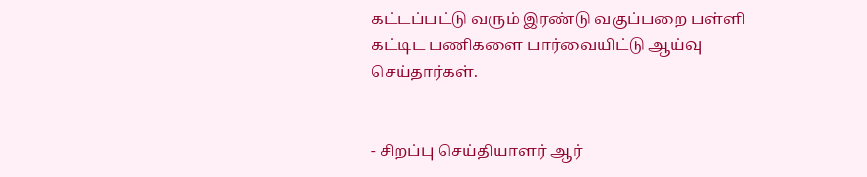கட்டப்பட்டு வரும் இரண்டு வகுப்பறை பள்ளி கட்டிட பணிகளை பார்வையிட்டு ஆய்வு செய்தார்கள்.


- சிறப்பு செய்தியாளர் ஆர்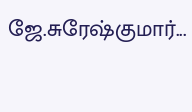ஜே.சுரேஷ்குமார்...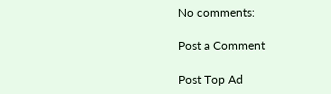No comments:

Post a Comment

Post Top Ad